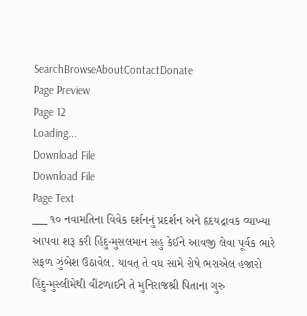SearchBrowseAboutContactDonate
Page Preview
Page 12
Loading...
Download File
Download File
Page Text
___ ૧૦ નવામતિના વિવેક દર્શનનું પ્રદર્શન અને હૃદયદ્રાવક વ્યાખ્યા આપવા શરૂ કરી હિંદુ-મુસલમાન સહુ કેઈને આવજી લેવા પૂર્વક ભારે સફળ ઝુંબેશ ઉઠાવેલ. યાવત્ તે વધ સામે રોષે ભરાએલ હજારો હિંદુ-મુસ્લીમેથી વીંટળાઈને તે મુનિરાજશ્રી પિતાના ગુરુ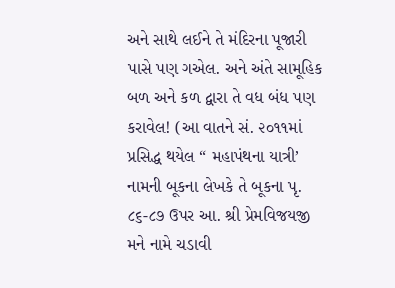અને સાથે લઈને તે મંદિરના પૂજારી પાસે પણ ગએલ. અને અંતે સામૂહિક બળ અને કળ દ્વારા તે વધ બંધ પણ કરાવેલ! (આ વાતને સં. ૨૦૧૧માં પ્રસિદ્ધ થયેલ “ મહાપંથના યાત્રી’ નામની બૂકના લેખકે તે બૂકના પૃ. ૮૬-૮૭ ઉપર આ. શ્રી પ્રેમવિજયજી મને નામે ચડાવી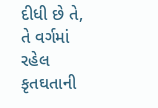દીધી છે તે, તે વર્ગમાં રહેલ કૃતઘતાની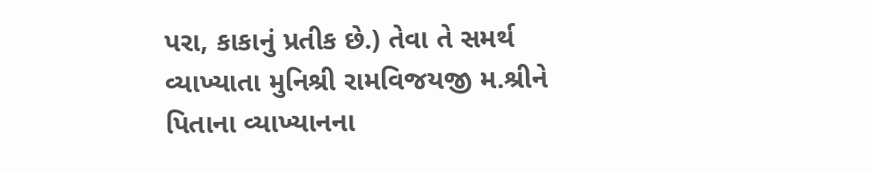પરા, કાકાનું પ્રતીક છે.) તેવા તે સમર્થ વ્યાખ્યાતા મુનિશ્રી રામવિજયજી મ.શ્રીને પિતાના વ્યાખ્યાનના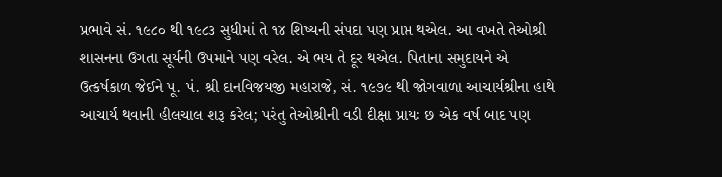પ્રભાવે સં. ૧૯૮૦ થી ૧૯૮૩ સુધીમાં તે ૧૪ શિષ્યની સંપદા પણ પ્રાપ્ત થએલ. આ વખતે તેઓશ્રી શાસનના ઉગતા સૂર્યની ઉપમાને પણ વરેલ. એ ભય તે દૂર થએલ. પિતાના સમુદાયને એ ઉત્કર્ષકાળ જેઈને પૂ. પં. શ્રી દાનવિજયજી મહારાજે, સં. ૧૯૭૯ થી જોગવાળા આચાર્યશ્રીના હાથે આચાર્ય થવાની હીલચાલ શરૂ કરેલ; પરંતુ તેઓશ્રીની વડી દીક્ષા પ્રાયઃ છ એક વર્ષ બાદ પણ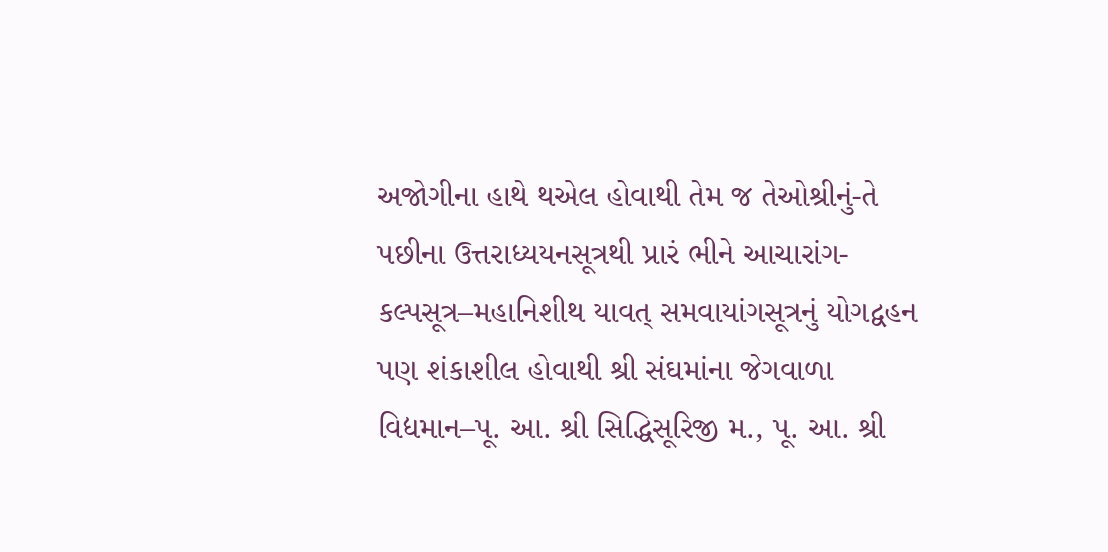અજોગીના હાથે થએલ હોવાથી તેમ જ તેઓશ્રીનું-તે પછીના ઉત્તરાધ્યયનસૂત્રથી પ્રારં ભીને આચારાંગ-કલ્પસૂત્ર–મહાનિશીથ યાવત્ સમવાયાંગસૂત્રનું યોગદ્વહન પણ શંકાશીલ હોવાથી શ્રી સંઘમાંના જેગવાળા વિદ્યમાન–પૂ. આ. શ્રી સિદ્ધિસૂરિજી મ., પૂ. આ. શ્રી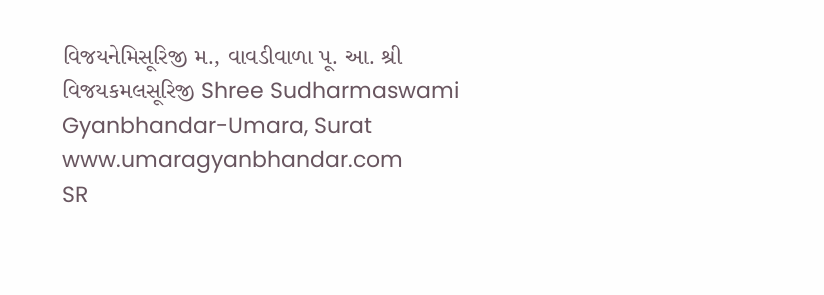વિજયનેમિસૂરિજી મ., વાવડીવાળા પૂ. આ. શ્રી વિજયકમલસૂરિજી Shree Sudharmaswami Gyanbhandar-Umara, Surat www.umaragyanbhandar.com
SR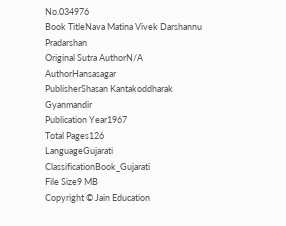No.034976
Book TitleNava Matina Vivek Darshannu Pradarshan
Original Sutra AuthorN/A
AuthorHansasagar
PublisherShasan Kantakoddharak Gyanmandir
Publication Year1967
Total Pages126
LanguageGujarati
ClassificationBook_Gujarati
File Size9 MB
Copyright © Jain Education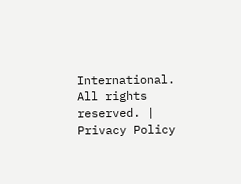International. All rights reserved. | Privacy Policy